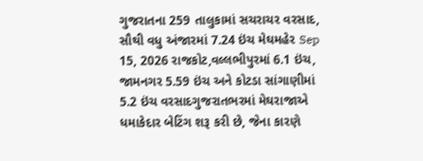ગુજરાતના 259 તાલુકામાં સચરાચર વરસાદ, સૌથી વધુ અંજારમાં 7.24 ઇંચ મેઘમહેર Sep 15, 2026 રાજકોટ,વલ્લભીપુરમાં 6.1 ઇંચ, જામનગર 5.59 ઇંચ અને કોટડા સાંગાણીમાં 5.2 ઇંચ વરસાદગુજરાતભરમાં મેઘરાજાએ ધમાકેદાર બેટિંગ શરૂ કરી છે, જેના કારણે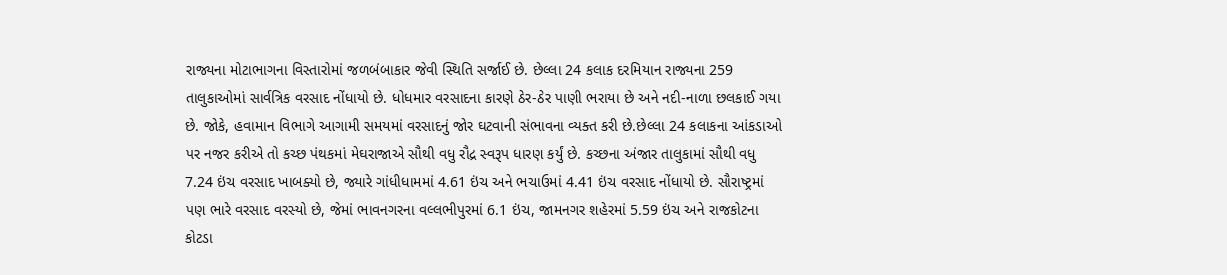રાજ્યના મોટાભાગના વિસ્તારોમાં જળબંબાકાર જેવી સ્થિતિ સર્જાઈ છે. છેલ્લા 24 કલાક દરમિયાન રાજ્યના 259 તાલુકાઓમાં સાર્વત્રિક વરસાદ નોંધાયો છે. ધોધમાર વરસાદના કારણે ઠેર-ઠેર પાણી ભરાયા છે અને નદી-નાળા છલકાઈ ગયા છે. જોકે, હવામાન વિભાગે આગામી સમયમાં વરસાદનું જોર ઘટવાની સંભાવના વ્યક્ત કરી છે.છેલ્લા 24 કલાકના આંકડાઓ પર નજર કરીએ તો કચ્છ પંથકમાં મેઘરાજાએ સૌથી વધુ રૌદ્ર સ્વરૂપ ધારણ કર્યું છે. કચ્છના અંજાર તાલુકામાં સૌથી વધુ 7.24 ઇંચ વરસાદ ખાબક્યો છે, જ્યારે ગાંધીધામમાં 4.61 ઇંચ અને ભચાઉમાં 4.41 ઇંચ વરસાદ નોંધાયો છે. સૌરાષ્ટ્રમાં પણ ભારે વરસાદ વરસ્યો છે, જેમાં ભાવનગરના વલ્લભીપુરમાં 6.1 ઇંચ, જામનગર શહેરમાં 5.59 ઇંચ અને રાજકોટના કોટડા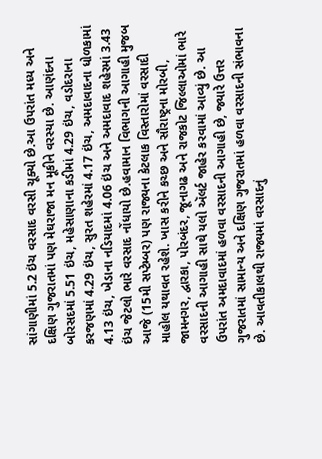સાંગાણીમાં 5.2 ઇંચ વરસાદ વરસી ચૂક્યો છે.આ ઉપરાંત મધ્ય અને દક્ષિણ ગુજરાતમાં પણ મેઘરાજા મન મૂકીને વરસ્યા છે. આણંદના બોરસદમાં 5.51 ઇંચ, મહેસાણાના કડીમાં 4.29 ઇંચ, વડોદરાના કરજણમાં 4.29 ઇંચ, સુરત શહેરમાં 4.17 ઇંચ, અમદાવાદના ધોળકામાં 4.13 ઇંચ, ખેડાના નડિયાદમાં 4.06 ઇંચ અને અમદાવાદ શહેરમાં 3.43 ઇંચ જેટલો ભારે વરસાદ નોંધાયો છે.હવામાન વિભાગની આગાહી મુજબ આજે (15મી સપ્ટેમ્બર) પણ રાજ્યના કેટલાક વિસ્તારોમાં વરસાદી માહોલ યથાવત રહેશે. ખાસ કરીને કચ્છ અને સૌરાષ્ટ્રના મોરબી, જામનગર, દ્વારકા, પોરબંદર, જૂનાગઢ અને રાજકોટ જિલ્લાઓમાં ભારે વરસાદની આગાહી સાથે યલો ઍલર્ટ જાહેર કરવામાં આવ્યું છે. આ ઉપરાંત અમદાવાદમાં હળવા વરસાદની આગાહી છે, જ્યારે ઉત્તર ગુજરાતમાં સામાન્ય અને દક્ષિણ ગુજરાતમાં હળવા વરસાદની સંભાવના છે. આવતીકાલથી રાજ્યમાં વરસાદનું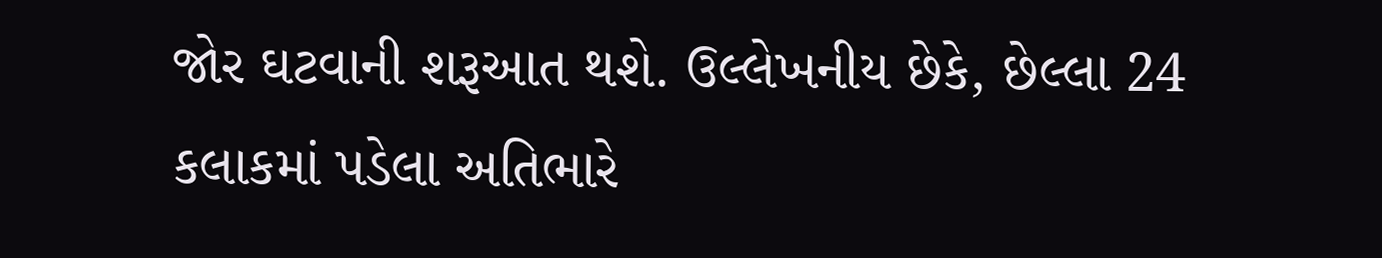જોર ઘટવાની શરૂઆત થશે. ઉલ્લેખનીય છેકે, છેલ્લા 24 કલાકમાં પડેલા અતિભારે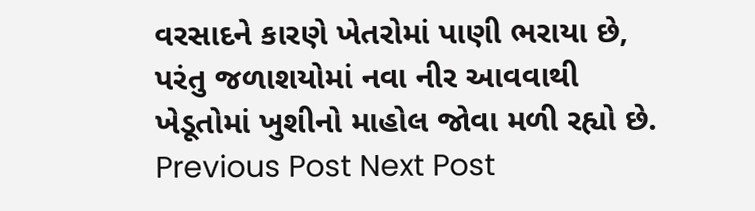વરસાદને કારણે ખેતરોમાં પાણી ભરાયા છે, પરંતુ જળાશયોમાં નવા નીર આવવાથી ખેડૂતોમાં ખુશીનો માહોલ જોવા મળી રહ્યો છે. Previous Post Next Post